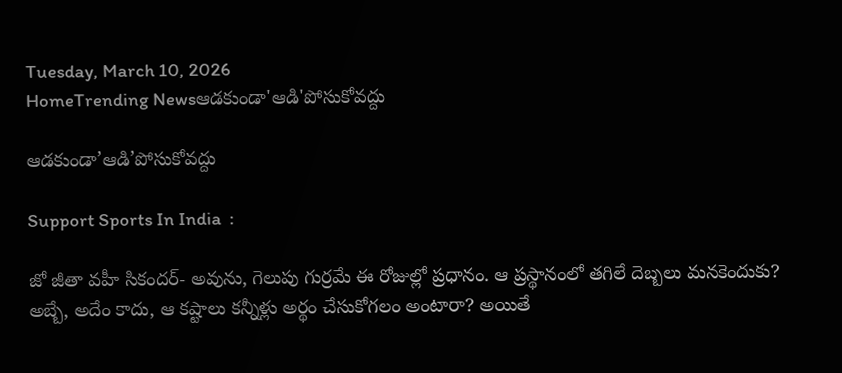Tuesday, March 10, 2026
HomeTrending Newsఆడకుండా'ఆడి'పోసుకోవద్దు

ఆడకుండా’ఆడి’పోసుకోవద్దు

Support Sports In India  :

జో జీతా వహీ సికందర్- అవును, గెలుపు గుర్రమే ఈ రోజుల్లో ప్రధానం. ఆ ప్రస్థానంలో తగిలే దెబ్బలు మనకెందుకు? అబ్బే, అదేం కాదు, ఆ కష్టాలు కన్నీళ్లు అర్థం చేసుకోగలం అంటారా? అయితే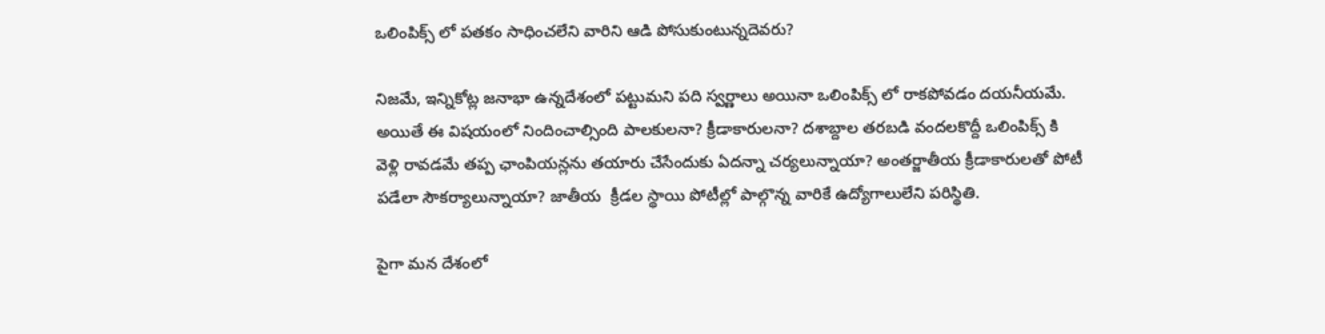ఒలింపిక్స్ లో పతకం సాధించలేని వారిని ఆడి పోసుకుంటున్నదెవరు?

నిజమే, ఇన్నికోట్ల జనాభా ఉన్నదేశంలో పట్టుమని పది స్వర్ణాలు అయినా ఒలింపిక్స్ లో రాకపోవడం దయనీయమే. అయితే ఈ విషయంలో నిందించాల్సింది పాలకులనా? క్రీడాకారులనా? దశాబ్దాల తరబడి వందలకొద్దీ ఒలింపిక్స్ కి వెళ్లి రావడమే తప్ప ఛాంపియన్లను తయారు చేసేందుకు ఏదన్నా చర్యలున్నాయా? అంతర్జాతీయ క్రీడాకారులతో పోటీ పడేలా సౌకర్యాలున్నాయా? జాతీయ  క్రీడల స్థాయి పోటీల్లో పాల్గొన్న వారికే ఉద్యోగాలులేని పరిస్థితి.

పైగా మన దేశంలో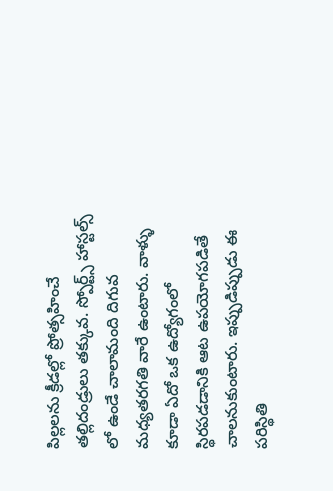పిల్లలను క్రీడల్లో ప్రోత్సహించే తల్లిదండ్రులు తక్కువ. స్పోర్ట్స్ హాస్టల్స్ లో ఉండే చాలామంది దిగువ మధ్యతరగతి వారే ఉంటారు. వాళ్ళు కూడా ఏదో ఒక ఉద్యోగంలో స్థిరపడడానికి ఆట ఉపయోగపడితే చాలనుకుంటారు. ఇప్పుడిప్పుడు ఈ పరిస్థితి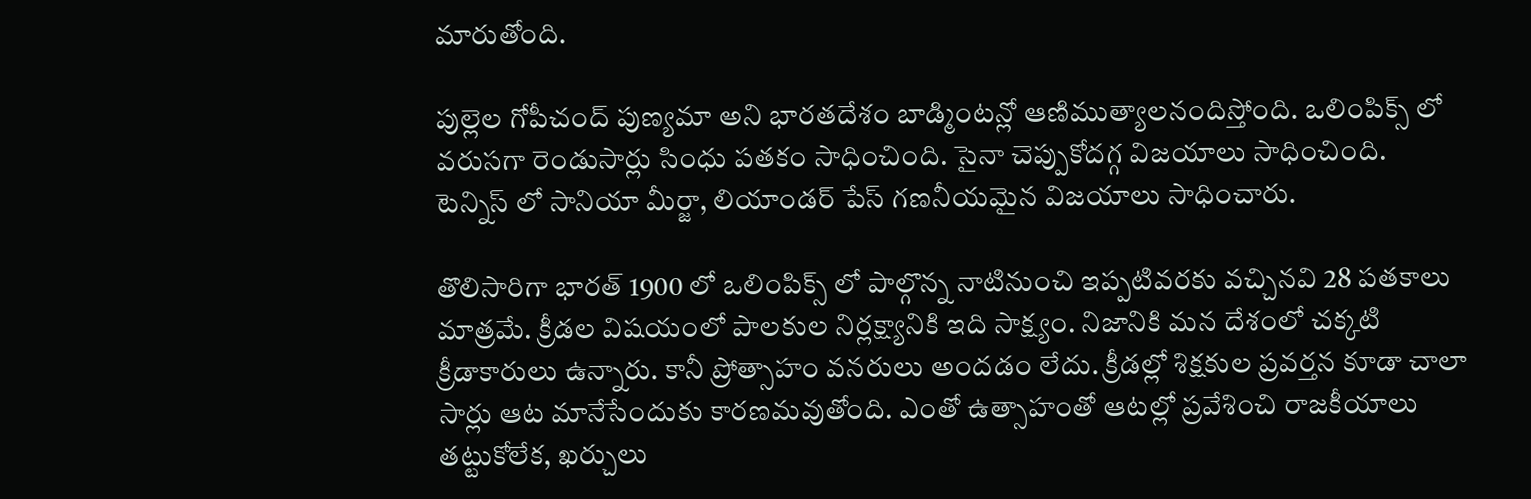మారుతోంది.

పుల్లెల గోపీచంద్ పుణ్యమా అని భారతదేశం బాడ్మింటన్లో ఆణిముత్యాలనందిస్తోంది. ఒలింపిక్స్ లో వరుసగా రెండుసార్లు సింధు పతకం సాధించింది. సైనా చెప్పుకోదగ్గ విజయాలు సాధించింది. టెన్నిస్ లో సానియా మీర్జా, లియాండర్ పేస్ గణనీయమైన విజయాలు సాధించారు.

తొలిసారిగా భారత్ 1900 లో ఒలింపిక్స్ లో పాల్గొన్న నాటినుంచి ఇప్పటివరకు వచ్చినవి 28 పతకాలు మాత్రమే. క్రీడల విషయంలో పాలకుల నిర్లక్ష్యానికి ఇది సాక్ష్యం. నిజానికి మన దేశంలో చక్కటి క్రీడాకారులు ఉన్నారు. కానీ ప్రోత్సాహం వనరులు అందడం లేదు. క్రీడల్లో శిక్షకుల ప్రవర్తన కూడా చాలా సార్లు ఆట మానేసేందుకు కారణమవుతోంది. ఎంతో ఉత్సాహంతో ఆటల్లో ప్రవేశించి రాజకీయాలు తట్టుకోలేక, ఖర్చులు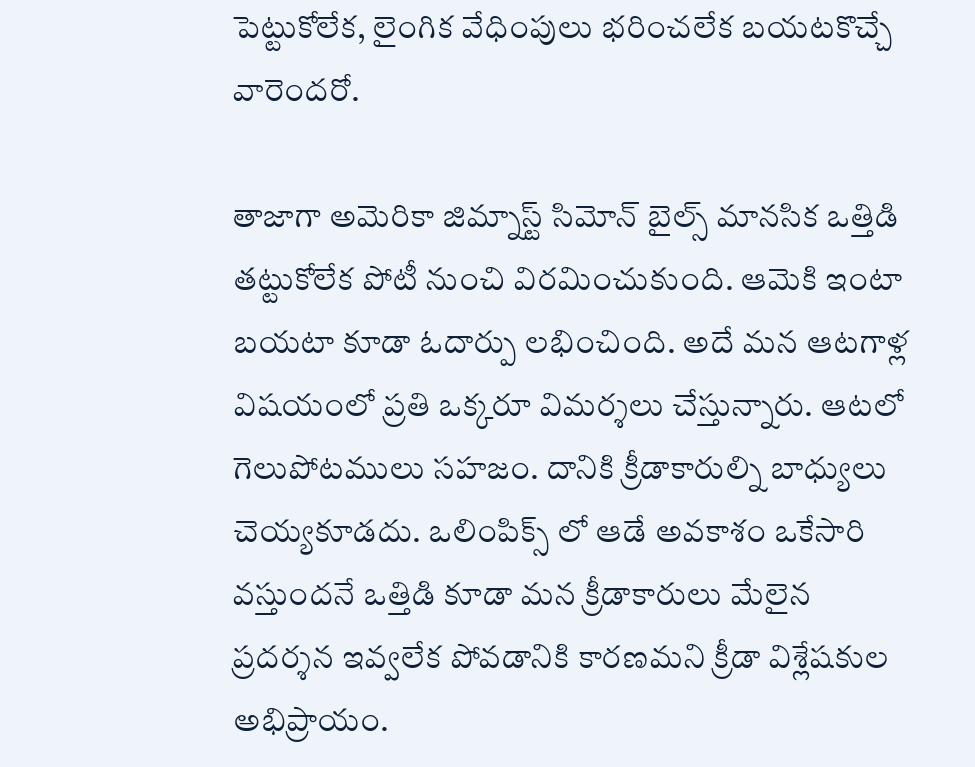పెట్టుకోలేక, లైంగిక వేధింపులు భరించలేక బయటకొచ్చే వారెందరో.

తాజాగా అమెరికా జిమ్నాస్ట్ సిమోన్ బైల్స్ మానసిక ఒత్తిడి తట్టుకోలేక పోటీ నుంచి విరమించుకుంది. ఆమెకి ఇంటా బయటా కూడా ఓదార్పు లభించింది. అదే మన ఆటగాళ్ల విషయంలో ప్రతి ఒక్కరూ విమర్శలు చేస్తున్నారు. ఆటలో గెలుపోటములు సహజం. దానికి క్రీడాకారుల్ని బాధ్యులు చెయ్యకూడదు. ఒలింపిక్స్ లో ఆడే అవకాశం ఒకేసారి వస్తుందనే ఒత్తిడి కూడా మన క్రీడాకారులు మేలైన ప్రదర్శన ఇవ్వలేక పోవడానికి కారణమని క్రీడా విశ్లేషకుల అభిప్రాయం.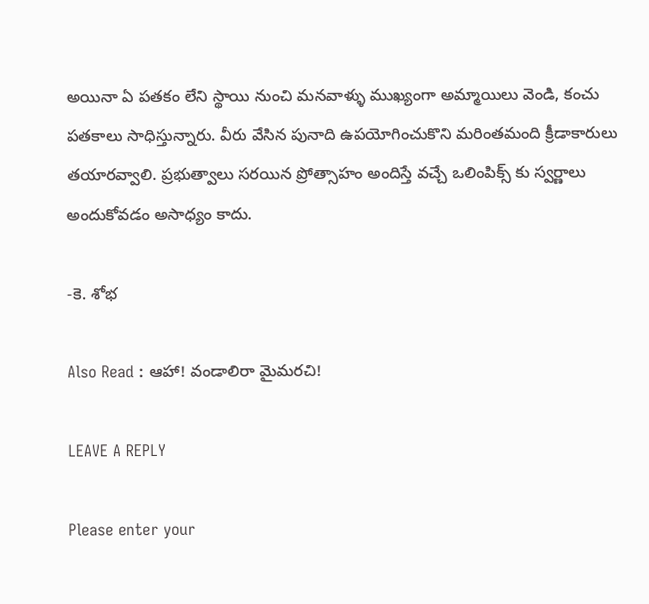అయినా ఏ పతకం లేని స్థాయి నుంచి మనవాళ్ళు ముఖ్యంగా అమ్మాయిలు వెండి, కంచు పతకాలు సాధిస్తున్నారు. వీరు వేసిన పునాది ఉపయోగించుకొని మరింతమంది క్రీడాకారులు తయారవ్వాలి. ప్రభుత్వాలు సరయిన ప్రోత్సాహం అందిస్తే వచ్చే ఒలింపిక్స్ కు స్వర్ణాలు అందుకోవడం అసాధ్యం కాదు.

-కె. శోభ

Also Read : ఆహా! వండాలిరా మైమరచి!

LEAVE A REPLY

Please enter your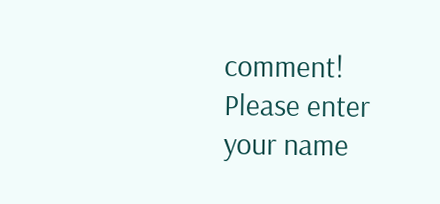comment!
Please enter your name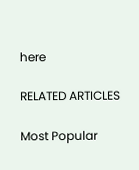here

RELATED ARTICLES

Most Popular